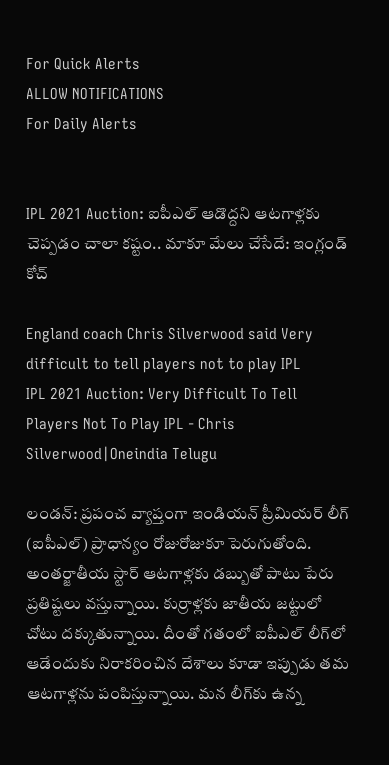For Quick Alerts
ALLOW NOTIFICATIONS
For Daily Alerts


IPL 2021 Auction: ఐపీఎల్‌ ఆడొద్దని ఆటగాళ్లకు చెప్పడం చాలా కష్టం.. మాకూ మేలు చేసేదే: ఇంగ్లండ్ కోచ్‌

England coach Chris Silverwood said Very difficult to tell players not to play IPL
IPL 2021 Auction: Very Difficult To Tell Players Not To Play IPL - Chris Silverwood|Oneindia Telugu

లండన్: ప్రపంచ వ్యాప్తంగా ఇండియన్ ప్రీమియర్ లీగ్ (ఐపీఎల్‌) ప్రాధాన్యం రోజురోజుకూ పెరుగుతోంది. అంతర్జాతీయ స్టార్ ఆటగాళ్లకు డబ్బుతో పాటు పేరు ప్రతిష్టలు వస్తున్నాయి. కుర్రాళ్లకు జాతీయ జట్టులో చోటు దక్కుతున్నాయి. దీంతో గతంలో ఐపీఎల్ లీగ్‌లో ఆడేందుకు నిరాకరించిన దేశాలు కూడా ఇప్పుడు తమ ఆటగాళ్లను పంపిస్తున్నాయి. మన లీగ్‌కు ఉన్న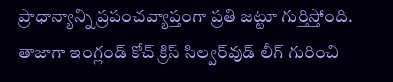ప్రాధాన్యాన్ని ప్రపంచవ్యాప్తంగా ప్రతి జట్టూ గుర్తిస్తోంది. తాజాగా ఇంగ్లండ్‌ కోచ్‌ క్రిస్ సిల్వర్‌వుడ్‌ లీగ్ గురించి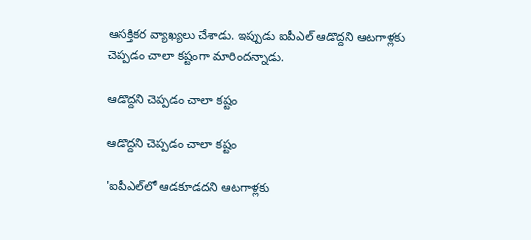ఆసక్తికర వ్యాఖ్యలు చేశాడు. ఇప్పుడు ఐపీఎల్‌ ఆడొద్దని ఆటగాళ్లకు చెప్పడం చాలా కష్టంగా మారిందన్నాడు.

ఆడొద్దని చెప్పడం చాలా కష్టం

ఆడొద్దని చెప్పడం చాలా కష్టం

'ఐపీఎల్‌లో ఆడకూడదని ఆటగాళ్లకు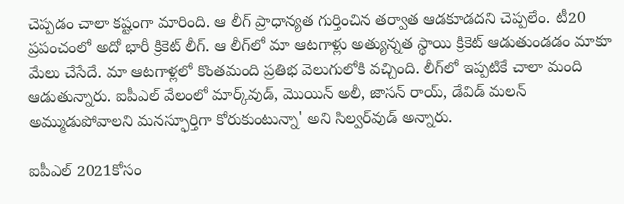చెప్పడం చాలా కష్టంగా మారింది. ఆ లీగ్‌ ప్రాధాన్యత గుర్తించిన తర్వాత ఆడకూడదని చెప్పలేం. టీ20 ప్రపంచంలో అదో భారీ క్రికెట్‌ లీగ్‌. ఆ లీగ్‌లో మా ఆటగాళ్లు అత్యున్నత స్థాయి క్రికెట్‌ ఆడుతుండడం మాకూ మేలు చేసేదే. మా ఆటగాళ్లలో కొంతమంది ప్రతిభ వెలుగులోకి వచ్చింది. లీగ్‌లో ఇప్పటికే చాలా మంది ఆడుతున్నారు. ఐపీఎల్‌ వేలంలో మార్క్‌వుడ్‌, మొయిన్‌ అలీ, జాసన్ రాయ్, డేవిడ్ మలన్ అమ్ముడుపోవాలని మనస్ఫూర్తిగా కోరుకుంటున్నా' అని సిల్వర్‌వుడ్‌ అన్నారు.

ఐపీఎల్‌ 2021కోసం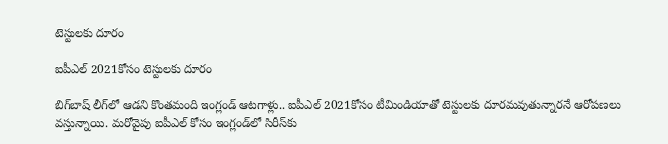టెస్టులకు దూరం

ఐపీఎల్‌ 2021కోసం టెస్టులకు దూరం

బిగ్‌బాష్‌ లీగ్‌లో ఆడని కొంతమంది ఇంగ్లండ్ ఆటగాళ్లు.. ఐపీఎల్‌ 2021కోసం టీమిండియాతో టెస్టులకు దూరమవుతున్నారనే ఆరోపణలు వస్తున్నాయి. మరోవైపు ఐపీఎల్‌ కోసం ఇంగ్లండ్‌లో సిరీస్‌కు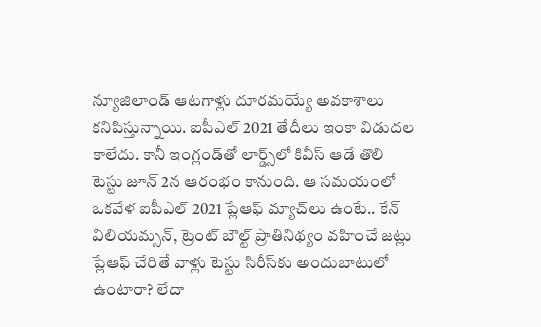న్యూజిలాండ్‌ ఆటగాళ్లు దూరమయ్యే అవకాశాలు కనిపిస్తున్నాయి. ఐపీఎల్‌ 2021 తేదీలు ఇంకా విడుదల కాలేదు. కానీ ఇంగ్లండ్‌తో లార్డ్స్‌లో కివీస్‌ ఆడే తొలి టెస్టు జూన్‌ 2న ఆరంభం కానుంది. ఆ సమయంలో ఒకవేళ ఐపీఎల్‌ 2021 ప్లేఆఫ్‌ మ్యాచ్‌లు ఉంటే.. కేన్ విలియమ్సన్‌, ట్రెంట్‌ బౌల్ట్‌ ప్రాతినిథ్యం వహించే జట్లు ప్లేఆఫ్‌ చేరితే వాళ్లు టెస్టు సిరీస్‌కు అందుబాటులో ఉంటారా? లేదా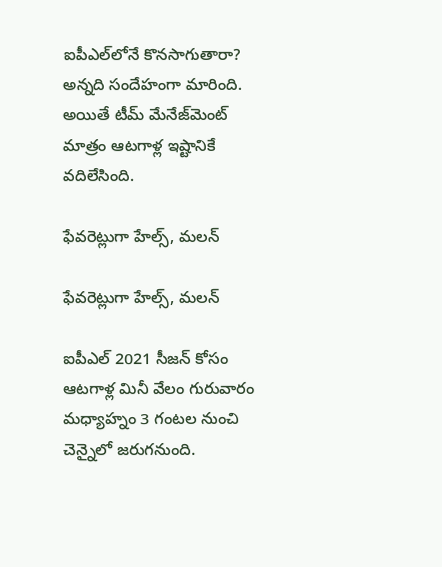ఐపీఎల్‌లోనే కొనసాగుతారా? అన్నది సందేహంగా మారింది. అయితే టీమ్‌ మేనేజ్‌మెంట్‌ మాత్రం ఆటగాళ్ల ఇష్టానికే వదిలేసింది.

ఫేవరెట్లుగా హేల్స్, మలన్

ఫేవరెట్లుగా హేల్స్, మలన్

ఐపీఎల్ 2021 సీజన్‌ కోసం ఆటగాళ్ల మినీ వేలం గురువారం మధ్యాహ్నం 3 గంటల నుంచి చెన్నైలో జరుగనుంది.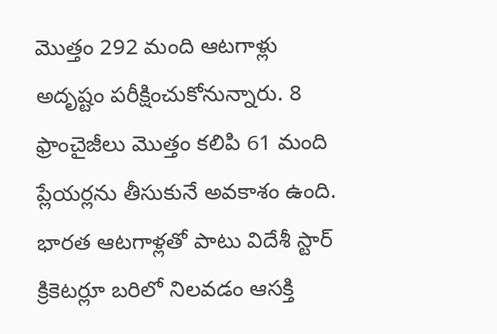మొత్తం 292 మంది ఆటగాళ్లు అదృష్టం పరీక్షించుకోనున్నారు. 8 ఫ్రాంచైజీలు మొత్తం కలిపి 61 మంది ప్లేయర్లను తీసుకునే అవకాశం ఉంది. భారత ఆటగాళ్లతో పాటు విదేశీ స్టార్ క్రికెటర్లూ బరిలో నిలవడం ఆసక్తి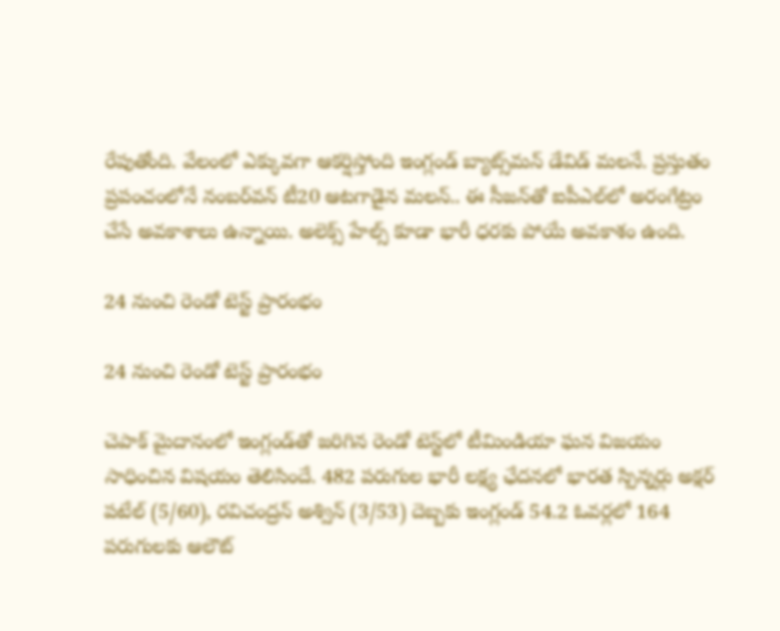రేపుతోంది. వేలంలో ఎక్కువగా ఆకర్షిస్తోంది ఇంగ్లండ్ బ్యాట్స్‌మన్‌ డేవిడ్‌ మలనే. ప్రస్తుతం ప్రపంచంలోనే నంబర్‌వన్‌ టీ20 ఆటగాడైన మలన్.. ఈ సీజన్‌తో ఐపీఎల్‌లో అరంగేట్రం చేసే అవకాశాలు ఉన్నాయి. అలెక్స్‌ హేల్స్‌ కూడా భారీ ధరకు పోయే అవకాశం ఉంది.

24 నుంచి రెండో టెస్ట్ ప్రారంభం

24 నుంచి రెండో టెస్ట్ ప్రారంభం

చెపాక్ మైదానంలో ఇంగ్లండ్‌తో జ‌రిగిన రెండో టెస్ట్‌లో టీమిండియా ఘ‌న విజ‌యం సాధించిన విషయం తెలిసిందే. 482 పరుగుల భారీ లక్ష్య ఛేదనలో భారత స్పిన్నర్లు అక్షర్ పటేల్ (5/60), రవిచంద్రన్ అశ్విన్ (3/53) దెబ్బకు ఇంగ్లండ్ 54.2 ఓవర్లలో 164 పరుగులకు ఆలౌట్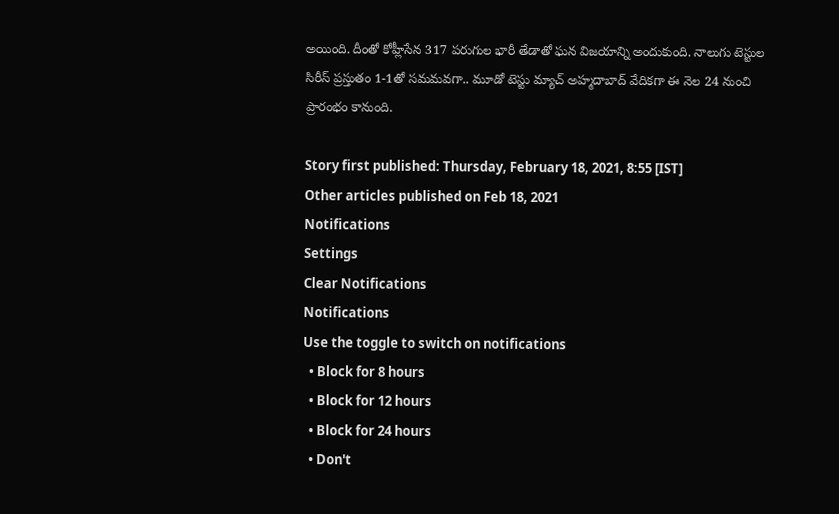అయింది. దీంతో కోహ్లీసేన 317 పరుగుల భారీ తేడాతో ఘ‌న విజ‌యాన్ని అందుకుంది. నాలుగు టెస్టుల సిరీస్ ప్రస్తుతం 1-1తో సమమవగా.. మూడో టెస్టు మ్యాచ్‌ అహ్మదాబాద్ వేదికగా ఈ నెల 24 నుంచి ప్రారంభం కానుంది.

Story first published: Thursday, February 18, 2021, 8:55 [IST]
Other articles published on Feb 18, 2021
Notifications
Settings
Clear Notifications
Notifications
Use the toggle to switch on notifications
  • Block for 8 hours
  • Block for 12 hours
  • Block for 24 hours
  • Don't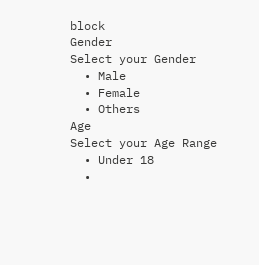block
Gender
Select your Gender
  • Male
  • Female
  • Others
Age
Select your Age Range
  • Under 18
  •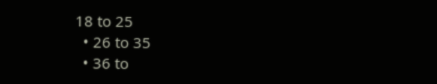18 to 25
  • 26 to 35
  • 36 to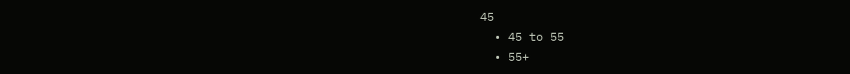45
  • 45 to 55
  • 55+